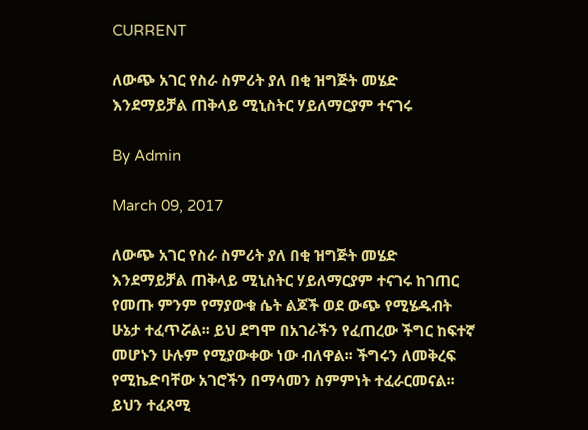CURRENT

ለውጭ አገር የስራ ስምሪት ያለ በቂ ዝግጅት መሄድ እንደማይቻል ጠቅላይ ሚኒስትር ሃይለማርያም ተናገሩ

By Admin

March 09, 2017

ለውጭ አገር የስራ ስምሪት ያለ በቂ ዝግጅት መሄድ እንደማይቻል ጠቅላይ ሚኒስትር ሃይለማርያም ተናገሩ ከገጠር የመጡ ምንም የማያውቁ ሴት ልጆች ወደ ውጭ የሚሄዱብት ሁኔታ ተፈጥሯል፡፡ ይህ ደግሞ በአገራችን የፈጠረው ችግር ከፍተኛ መሆኑን ሁሉም የሚያውቀው ነው ብለዋል፡፡ ችግሩን ለመቅረፍ የሚኬድባቸው አገሮችን በማሳመን ስምምነት ተፈራርመናል፡፡ ይህን ተፈጻሚ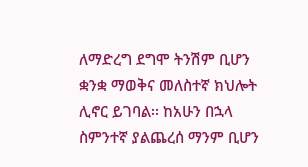ለማድረግ ደግሞ ትንሽም ቢሆን ቋንቋ ማወቅና መለስተኛ ክህሎት ሊኖር ይገባል፡፡ ከአሁን በኋላ ስምንተኛ ያልጨረሰ ማንም ቢሆን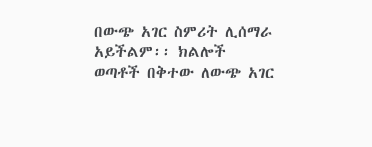በውጭ አገር ስምሪት ሊሰማራ አይችልም፡፡ ክልሎች ወጣቶች በቅተው ለውጭ አገር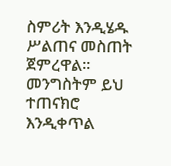ስምሪት እንዲሄዱ ሥልጠና መስጠት ጀምረዋል፡፡ መንግስትም ይህ ተጠናክሮ እንዲቀጥል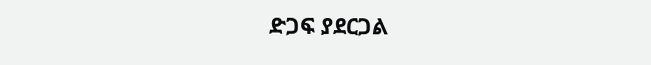ድጋፍ ያደርጋል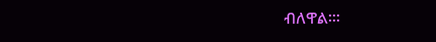ብለዋል፡፡፡